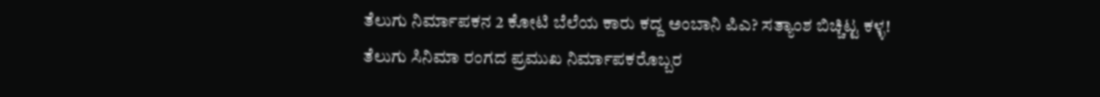ತೆಲುಗು ನಿರ್ಮಾಪಕನ 2 ಕೋಟಿ ಬೆಲೆಯ ಕಾರು ಕದ್ದ ಅಂಬಾನಿ ಪಿಎ? ಸತ್ಯಾಂಶ ಬಿಚ್ಚಿಟ್ಟ ಕಳ್ಳ!
ತೆಲುಗು ಸಿನಿಮಾ ರಂಗದ ಪ್ರಮುಖ ನಿರ್ಮಾಪಕರೊಬ್ಬರ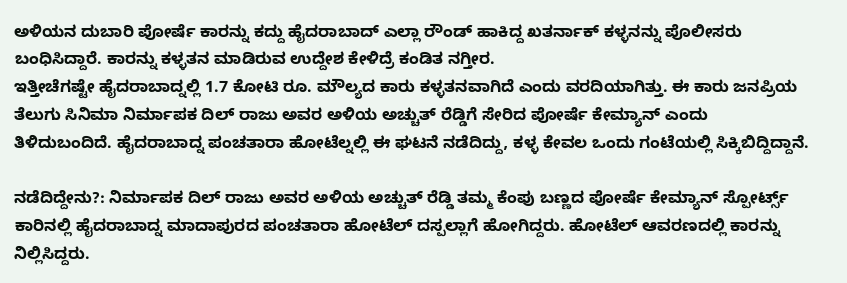ಅಳಿಯನ ದುಬಾರಿ ಪೋರ್ಷೆ ಕಾರನ್ನು ಕದ್ದು ಹೈದರಾಬಾದ್ ಎಲ್ಲಾ ರೌಂಡ್ ಹಾಕಿದ್ದ ಖತರ್ನಾಕ್ ಕಳ್ಳನನ್ನು ಪೊಲೀಸರು ಬಂಧಿಸಿದ್ದಾರೆ. ಕಾರನ್ನು ಕಳ್ಳತನ ಮಾಡಿರುವ ಉದ್ದೇಶ ಕೇಳಿದ್ರೆ ಕಂಡಿತ ನಗ್ತೀರ.
ಇತ್ತೀಚೆಗಷ್ಟೇ ಹೈದರಾಬಾದ್ನಲ್ಲಿ 1.7 ಕೋಟಿ ರೂ. ಮೌಲ್ಯದ ಕಾರು ಕಳ್ಳತನವಾಗಿದೆ ಎಂದು ವರದಿಯಾಗಿತ್ತು. ಈ ಕಾರು ಜನಪ್ರಿಯ ತೆಲುಗು ಸಿನಿಮಾ ನಿರ್ಮಾಪಕ ದಿಲ್ ರಾಜು ಅವರ ಅಳಿಯ ಅಚ್ಚುತ್ ರೆಡ್ಡಿಗೆ ಸೇರಿದ ಪೋರ್ಷೆ ಕೇಮ್ಯಾನ್ ಎಂದು ತಿಳಿದುಬಂದಿದೆ. ಹೈದರಾಬಾದ್ನ ಪಂಚತಾರಾ ಹೋಟೆಲ್ನಲ್ಲಿ ಈ ಘಟನೆ ನಡೆದಿದ್ದು, ಕಳ್ಳ ಕೇವಲ ಒಂದು ಗಂಟೆಯಲ್ಲಿ ಸಿಕ್ಕಿಬಿದ್ದಿದ್ದಾನೆ.

ನಡೆದಿದ್ದೇನು?: ನಿರ್ಮಾಪಕ ದಿಲ್ ರಾಜು ಅವರ ಅಳಿಯ ಅಚ್ಚುತ್ ರೆಡ್ಡಿ ತಮ್ಮ ಕೆಂಪು ಬಣ್ಣದ ಪೋರ್ಷೆ ಕೇಮ್ಯಾನ್ ಸ್ಪೋರ್ಟ್ಸ್ ಕಾರಿನಲ್ಲಿ ಹೈದರಾಬಾದ್ನ ಮಾದಾಪುರದ ಪಂಚತಾರಾ ಹೋಟೆಲ್ ದಸ್ಪಲ್ಲಾಗೆ ಹೋಗಿದ್ದರು. ಹೋಟೆಲ್ ಆವರಣದಲ್ಲಿ ಕಾರನ್ನು ನಿಲ್ಲಿಸಿದ್ದರು.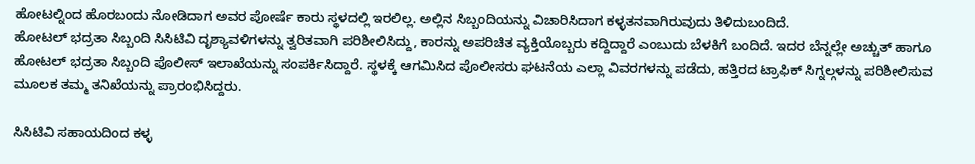ಹೋಟಲ್ನಿಂದ ಹೊರಬಂದು ನೋಡಿದಾಗ ಅವರ ಪೋರ್ಷೆ ಕಾರು ಸ್ಥಳದಲ್ಲಿ ಇರಲಿಲ್ಲ. ಅಲ್ಲಿನ ಸಿಬ್ಬಂದಿಯನ್ನು ವಿಚಾರಿಸಿದಾಗ ಕಳ್ಳತನವಾಗಿರುವುದು ತಿಳಿದುಬಂದಿದೆ.
ಹೋಟಲ್ ಭದ್ರತಾ ಸಿಬ್ಬಂದಿ ಸಿಸಿಟಿವಿ ದೃಶ್ಯಾವಳಿಗಳನ್ನು ತ್ವರಿತವಾಗಿ ಪರಿಶೀಲಿಸಿದ್ದು, ಕಾರನ್ನು ಅಪರಿಚಿತ ವ್ಯಕ್ತಿಯೊಬ್ಬರು ಕದ್ದಿದ್ದಾರೆ ಎಂಬುದು ಬೆಳಕಿಗೆ ಬಂದಿದೆ. ಇದರ ಬೆನ್ನಲ್ಲೇ ಅಚ್ಚುತ್ ಹಾಗೂ ಹೋಟಲ್ ಭದ್ರತಾ ಸಿಬ್ಬಂದಿ ಪೊಲೀಸ್ ಇಲಾಖೆಯನ್ನು ಸಂಪರ್ಕಿಸಿದ್ದಾರೆ. ಸ್ಥಳಕ್ಕೆ ಆಗಮಿಸಿದ ಪೊಲೀಸರು ಘಟನೆಯ ಎಲ್ಲಾ ವಿವರಗಳನ್ನು ಪಡೆದು, ಹತ್ತಿರದ ಟ್ರಾಫಿಕ್ ಸಿಗ್ನಲ್ಗಳನ್ನು ಪರಿಶೀಲಿಸುವ ಮೂಲಕ ತಮ್ಮ ತನಿಖೆಯನ್ನು ಪ್ರಾರಂಭಿಸಿದ್ದರು.

ಸಿಸಿಟಿವಿ ಸಹಾಯದಿಂದ ಕಳ್ಳ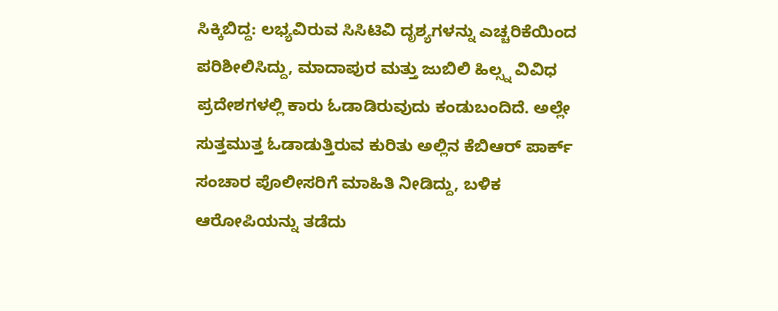ಸಿಕ್ಕಿಬಿದ್ದ: ಲಭ್ಯವಿರುವ ಸಿಸಿಟಿವಿ ದೃಶ್ಯಗಳನ್ನು ಎಚ್ಚರಿಕೆಯಿಂದ ಪರಿಶೀಲಿಸಿದ್ದು, ಮಾದಾಪುರ ಮತ್ತು ಜುಬಿಲಿ ಹಿಲ್ಸ್ನ ವಿವಿಧ ಪ್ರದೇಶಗಳಲ್ಲಿ ಕಾರು ಓಡಾಡಿರುವುದು ಕಂಡುಬಂದಿದೆ. ಅಲ್ಲೇ ಸುತ್ತಮುತ್ತ ಓಡಾಡುತ್ತಿರುವ ಕುರಿತು ಅಲ್ಲಿನ ಕೆಬಿಆರ್ ಪಾರ್ಕ್ ಸಂಚಾರ ಪೊಲೀಸರಿಗೆ ಮಾಹಿತಿ ನೀಡಿದ್ದು, ಬಳಿಕ ಆರೋಪಿಯನ್ನು ತಡೆದು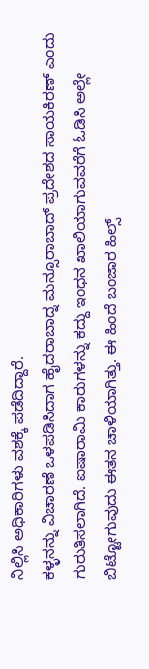ನಿಲ್ಲಿಸಿ ಅಧಿಕಾರಿಗಳು ವಶಕ್ಕೆ ಪಡೆದಿದ್ದಾರೆ.
ಕಳ್ಳನನ್ನು ವಿಚಾರಣೆ ಒಳಪಡಿಸಿದಾಗ ಹೈದರಾಬಾದ್ನ ಮನ್ಸೂರಾಬಾದ್ ಪ್ರದೇಶದ ಸಾಯಕಿರಣ್ ಎಂದು ಗುರುತಿಸಲಾಗಿದೆ. ಐಷಾರಾಮಿ ಕಾರುಗಳನ್ನು ಕದ್ದು ಇಂಧನ ಖಾಲಿಯಾಗುವವರೆಗೆ ಓಡಿಸಿ ಅಲ್ಲೇ ಬಿಟ್ಟೋಗುವುದು ಈತನ ಚಾಳಿಯಾಗಿತ್ತು. ಈ ಹಿಂದೆ ಬಂಜಾರ ಹಿಲ್ಸ್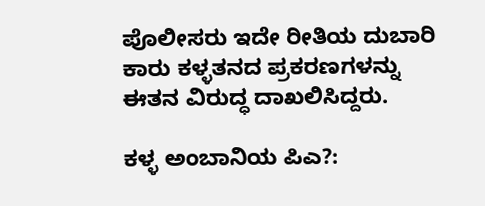ಪೊಲೀಸರು ಇದೇ ರೀತಿಯ ದುಬಾರಿ ಕಾರು ಕಳ್ಳತನದ ಪ್ರಕರಣಗಳನ್ನು ಈತನ ವಿರುದ್ಧ ದಾಖಲಿಸಿದ್ದರು.

ಕಳ್ಳ ಅಂಬಾನಿಯ ಪಿಎ?: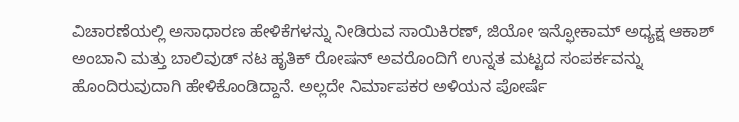ವಿಚಾರಣೆಯಲ್ಲಿ ಅಸಾಧಾರಣ ಹೇಳಿಕೆಗಳನ್ನು ನೀಡಿರುವ ಸಾಯಿಕಿರಣ್, ಜಿಯೋ ಇನ್ಫೋಕಾಮ್ ಅಧ್ಯಕ್ಷ ಆಕಾಶ್ ಅಂಬಾನಿ ಮತ್ತು ಬಾಲಿವುಡ್ ನಟ ಹೃತಿಕ್ ರೋಷನ್ ಅವರೊಂದಿಗೆ ಉನ್ನತ ಮಟ್ಟದ ಸಂಪರ್ಕವನ್ನು ಹೊಂದಿರುವುದಾಗಿ ಹೇಳಿಕೊಂಡಿದ್ದಾನೆ. ಅಲ್ಲದೇ ನಿರ್ಮಾಪಕರ ಅಳಿಯನ ಪೋರ್ಷೆ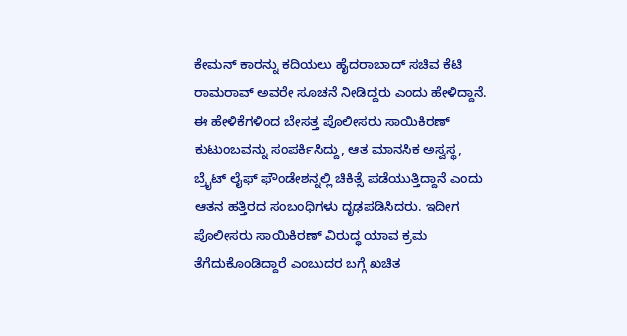ಕೇಮನ್ ಕಾರನ್ನು ಕದಿಯಲು ಹೈದರಾಬಾದ್ ಸಚಿವ ಕೆಟಿ ರಾಮರಾವ್ ಅವರೇ ಸೂಚನೆ ನೀಡಿದ್ದರು ಎಂದು ಹೇಳಿದ್ದಾನೆ.
ಈ ಹೇಳಿಕೆಗಳಿಂದ ಬೇಸತ್ತ ಪೊಲೀಸರು ಸಾಯಿಕಿರಣ್ ಕುಟುಂಬವನ್ನು ಸಂಪರ್ಕಿಸಿದ್ದು, ಆತ ಮಾನಸಿಕ ಅಸ್ವಸ್ಥ, ಬ್ರೈಟ್ ಲೈಫ್ ಫೌಂಡೇಶನ್ನಲ್ಲಿ ಚಿಕಿತ್ಸೆ ಪಡೆಯುತ್ತಿದ್ದಾನೆ ಎಂದು ಆತನ ಹತ್ತಿರದ ಸಂಬಂಧಿಗಳು ದೃಢಪಡಿಸಿದರು. ಇದೀಗ ಪೊಲೀಸರು ಸಾಯಿಕಿರಣ್ ವಿರುದ್ಧ ಯಾವ ಕ್ರಮ ತೆಗೆದುಕೊಂಡಿದ್ದಾರೆ ಎಂಬುದರ ಬಗ್ಗೆ ಖಚಿತ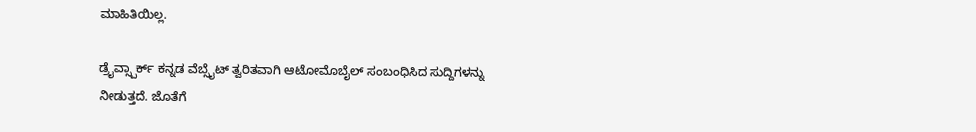ಮಾಹಿತಿಯಿಲ್ಲ.

ಡ್ರೈವ್ಸ್ಪಾರ್ಕ್ ಕನ್ನಡ ವೆಬ್ಸೈಟ್ ತ್ವರಿತವಾಗಿ ಆಟೋಮೊಬೈಲ್ ಸಂಬಂಧಿಸಿದ ಸುದ್ದಿಗಳನ್ನು ನೀಡುತ್ತದೆ. ಜೊತೆಗೆ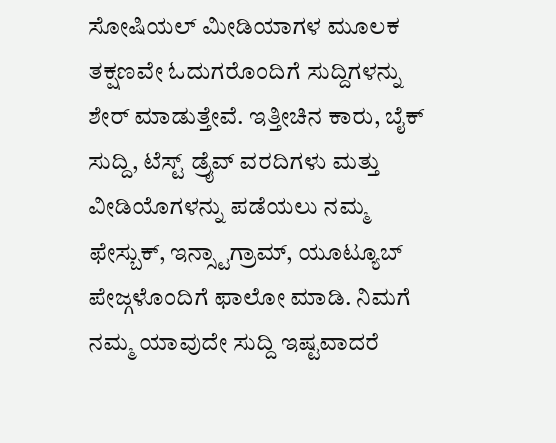ಸೋಷಿಯಲ್ ಮೀಡಿಯಾಗಳ ಮೂಲಕ ತಕ್ಷಣವೇ ಓದುಗರೊಂದಿಗೆ ಸುದ್ದಿಗಳನ್ನು ಶೇರ್ ಮಾಡುತ್ತೇವೆ. ಇತ್ತೀಚಿನ ಕಾರು, ಬೈಕ್ ಸುದ್ದಿ, ಟೆಸ್ಟ್ ಡ್ರೈವ್ ವರದಿಗಳು ಮತ್ತು ವೀಡಿಯೊಗಳನ್ನು ಪಡೆಯಲು ನಮ್ಮ ಫೇಸ್ಬುಕ್, ಇನ್ಸ್ಟಾಗ್ರಾಮ್, ಯೂಟ್ಯೂಬ್ ಪೇಜ್ಗಳೊಂದಿಗೆ ಫಾಲೋ ಮಾಡಿ. ನಿಮಗೆ ನಮ್ಮ ಯಾವುದೇ ಸುದ್ದಿ ಇಷ್ಟವಾದರೆ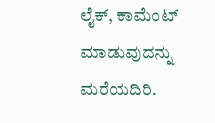ಲೈಕ್, ಕಾಮೆಂಟ್ ಮಾಡುವುದನ್ನು ಮರೆಯದಿರಿ.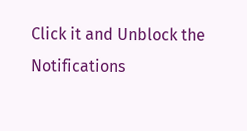Click it and Unblock the Notifications